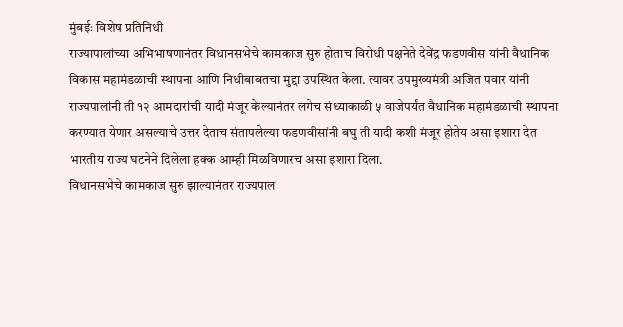मुंबईः विशेष प्रतिनिधी
राज्यापालांच्या अभिभाषणानंतर विधानसभेचे कामकाज सुरु होताच विरोधी पक्षनेते देवेंद्र फडणवीस यांनी वैधानिक विकास महामंडळाची स्थापना आणि निधीबाबतचा मुद्दा उपस्थित केला. त्यावर उपमुख्यमंत्री अजित पवार यांनी राज्यपालांनी ती १२ आमदारांची यादी मंजूर केल्यानंतर लगेच संध्याकाळी ५ वाजेपर्यंत वैधानिक महामंडळाची स्थापना करण्यात येणार असल्याचे उत्तर देताच संतापलेल्या फडणवीसांनी बघु ती यादी कशी मंजूर होतेय असा इशारा देत भारतीय राज्य घटनेने दिलेला हक्क आम्ही मिळविणारच असा इशारा दिला.
विधानसभेचे कामकाज सुरु झाल्यानंतर राज्यपाल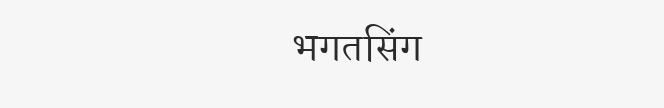भगतसिंग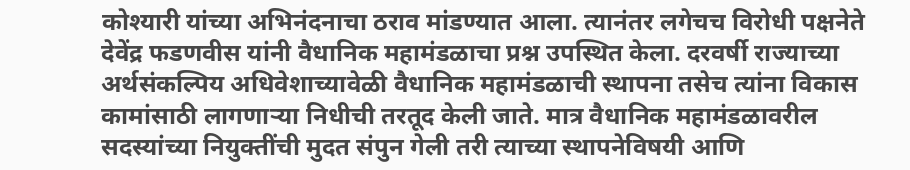कोश्यारी यांच्या अभिनंदनाचा ठराव मांडण्यात आला. त्यानंतर लगेचच विरोधी पक्षनेते देवेंद्र फडणवीस यांनी वैधानिक महामंडळाचा प्रश्न उपस्थित केला. दरवर्षी राज्याच्या अर्थसंकल्पिय अधिवेशाच्यावेळी वैधानिक महामंडळाची स्थापना तसेच त्यांना विकास कामांसाठी लागणाऱ्या निधीची तरतूद केली जाते. मात्र वैधानिक महामंडळावरील सदस्यांच्या नियुक्तींची मुदत संपुन गेली तरी त्याच्या स्थापनेविषयी आणि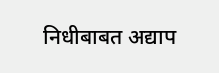निधीबाबत अद्याप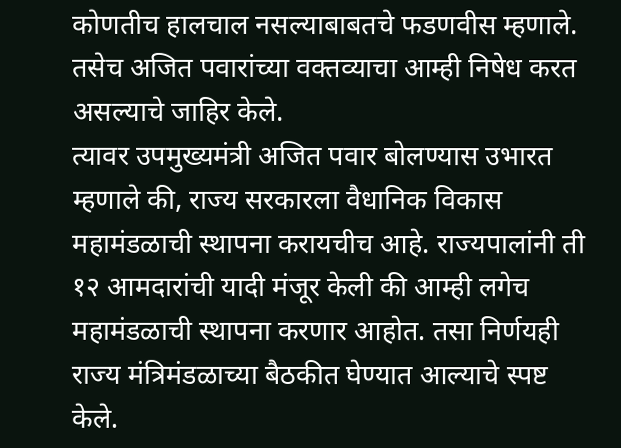कोणतीच हालचाल नसल्याबाबतचे फडणवीस म्हणाले. तसेच अजित पवारांच्या वक्तव्याचा आम्ही निषेध करत असल्याचे जाहिर केले.
त्यावर उपमुख्यमंत्री अजित पवार बोलण्यास उभारत म्हणाले की, राज्य सरकारला वैधानिक विकास महामंडळाची स्थापना करायचीच आहे. राज्यपालांनी ती १२ आमदारांची यादी मंजूर केली की आम्ही लगेच महामंडळाची स्थापना करणार आहोत. तसा निर्णयही राज्य मंत्रिमंडळाच्या बैठकीत घेण्यात आल्याचे स्पष्ट केले.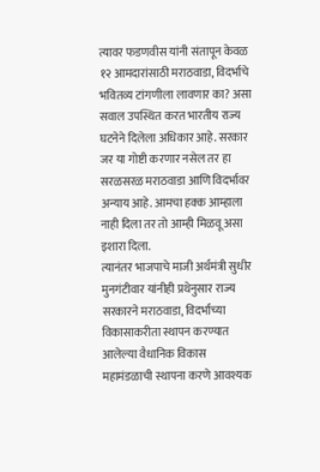त्यावर फडणवीस यांनी संतापून केवळ १२ आमदारांसाठी मराठवाडा, विदर्भाचे भवितव्य टांगणीला लावणार का? असा सवाल उपस्थित करत भारतीय राज्य घटनेने दिलेला अधिकार आहे. सरकार जर या गोष्टी करणार नसेल तर हा सरळसरळ मराठवाडा आणि विदर्भावर अन्याय आहे. आमचा हक्क आम्हाला नाही दिला तर तो आम्ही मिळवू असा इशारा दिला.
त्यानंतर भाजपाचे माजी अर्थमंत्री सुधीर मुनगंटीवार यांनीही प्रथेनुसार राज्य सरकारने मराठवाडा, विदर्भाच्या विकासाकरीता स्थापन करण्यात आलेल्या वैधानिक विकास महामंडळाची स्थापना करणे आवश्यक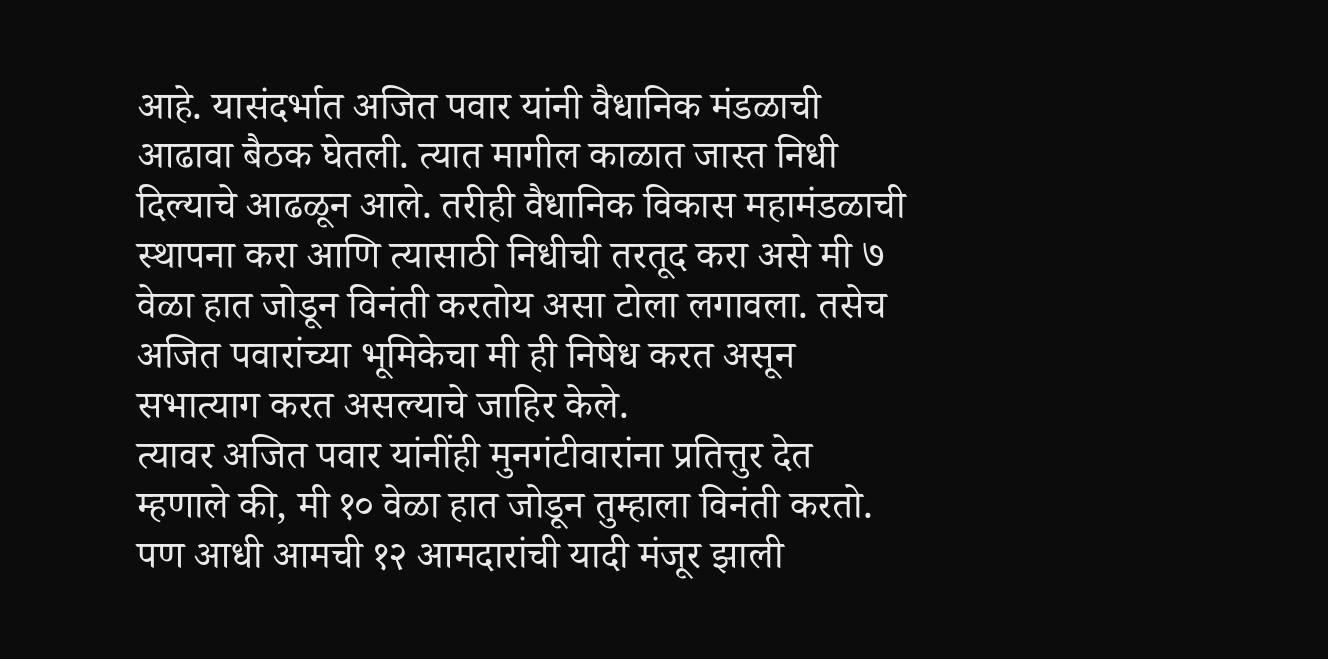आहे. यासंदर्भात अजित पवार यांनी वैधानिक मंडळाची आढावा बैठक घेतली. त्यात मागील काळात जास्त निधी दिल्याचे आढळून आले. तरीही वैधानिक विकास महामंडळाची स्थापना करा आणि त्यासाठी निधीची तरतूद करा असे मी ७ वेळा हात जोडून विनंती करतोय असा टोला लगावला. तसेच अजित पवारांच्या भूमिकेचा मी ही निषेध करत असून सभात्याग करत असल्याचे जाहिर केले.
त्यावर अजित पवार यांनींही मुनगंटीवारांना प्रतित्तुर देत म्हणाले की, मी १० वेळा हात जोडून तुम्हाला विनंती करतो. पण आधी आमची १२ आमदारांची यादी मंजूर झाली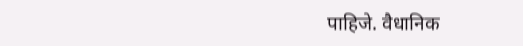पाहिजे. वैधानिक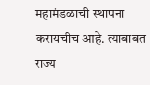महामंडळाची स्थापना करायचीच आहे. त्याबाबत राज्य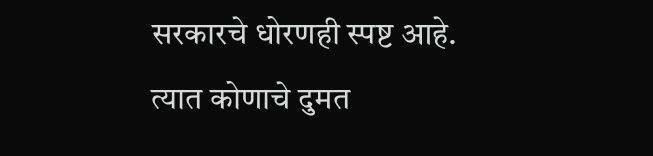सरकारचे धोरणही स्पष्ट आहे. त्यात कोणाचे दुमत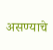असण्याचे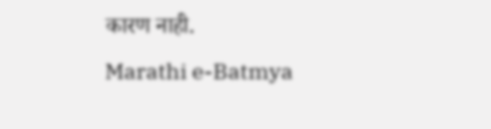कारण नाही.
Marathi e-Batmya